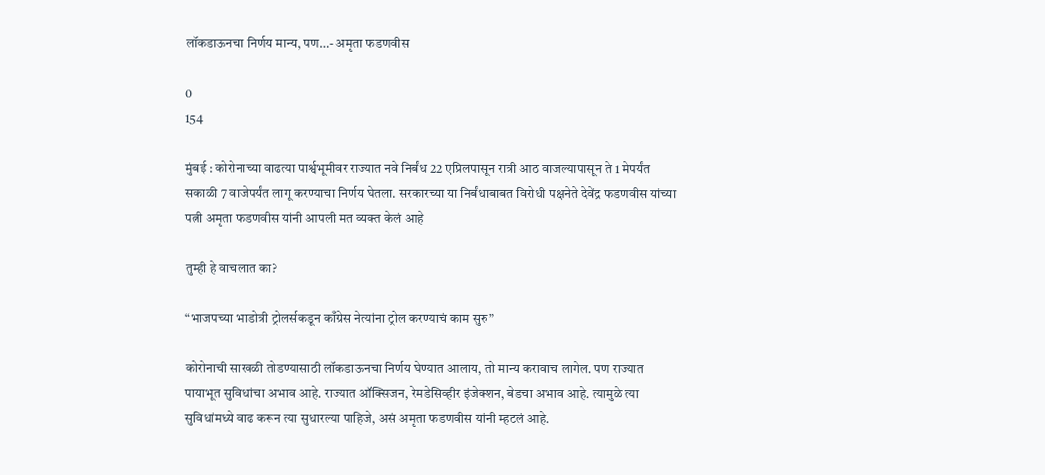लॉकडाऊनचा निर्णय मान्य, पण…- अमृता फडणवीस

0
154

मुंबई : कोरोनाच्या वाढत्या पार्श्वभूमीवर राज्यात नवे निर्बंध 22 एप्रिलपासून रात्री आठ वाजल्यापासून ते 1 मेपर्यंत सकाळी 7 वाजेपर्यंत लागू करण्याचा निर्णय घेतला. सरकारच्या या निर्बंधाबाबत विरोधी पक्षनेते देवेंद्र फडणवीस यांच्या पत्नी अमृता फडणवीस यांनी आपली मत व्यक्त केलं आहे

तुम्ही हे वाचलात का?

“भाजपच्या भाडोत्री ट्रोलर्सकडून काँग्रेस नेत्यांना ट्रोल करण्याचं काम सुरु”

कोरोनाची साखळी तोडण्यासाठी लॉकडाऊनचा निर्णय घेण्यात आलाय, तो मान्य करावाच लागेल. पण राज्यात पायाभूत सुविधांचा अभाव आहे. राज्यात ऑक्सिजन, रेमडेसिव्हीर इंजेक्शन, बेडचा अभाव आहे. त्यामुळे त्या सुविधांमध्ये वाढ करून त्या सुधारल्या पाहिजे, असं अमृता फडणवीस यांनी म्हटलं आहे.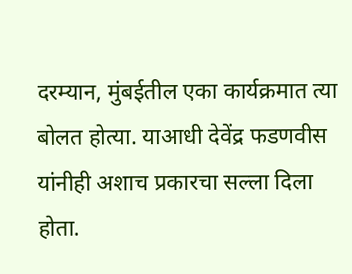दरम्यान, मुंबईतील एका कार्यक्रमात त्या बोलत होत्या. याआधी देवेंद्र फडणवीस यांनीही अशाच प्रकारचा सल्ला दिला होता.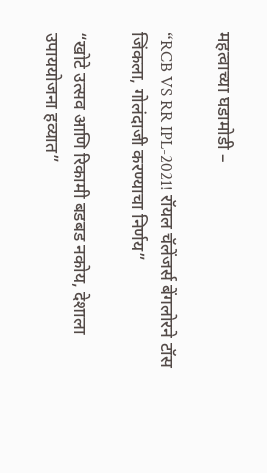महत्वाच्या घडामोडी –

“RCB VS RR IPL-2021! रॉयल चॅलेंजर्स बेंगलोरने टॉस जिंकला, गोलंदाजी करण्याचा निर्णय”

“खोटे उत्सव आणि रिकामी बडबड नकोय, देशाला उपाययोजना हव्यात”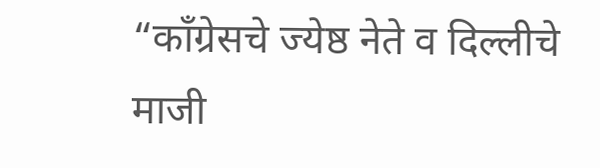“काँग्रेसचे ज्येष्ठ नेते व दिल्लीचे माजी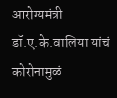आरोग्यमंत्री डॉ.ए.के.वालिया यांचं कोरोनामुळं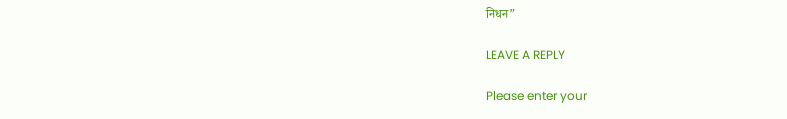निधन”

LEAVE A REPLY

Please enter your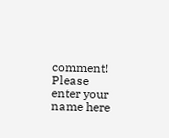comment!
Please enter your name here